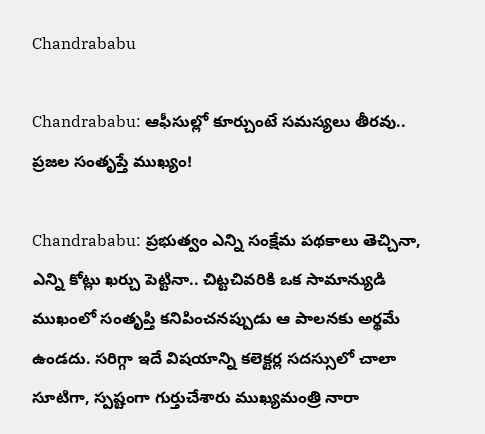Chandrababu

Chandrababu: ఆఫీసుల్లో కూర్చుంటే సమస్యలు తీరవు.. ప్రజల సంతృప్తే ముఖ్యం!

Chandrababu: ప్రభుత్వం ఎన్ని సంక్షేమ పథకాలు తెచ్చినా, ఎన్ని కోట్లు ఖర్చు పెట్టినా.. చిట్టచివరికి ఒక సామాన్యుడి ముఖంలో సంతృప్తి కనిపించనప్పుడు ఆ పాలనకు అర్థమే ఉండదు. సరిగ్గా ఇదే విషయాన్ని కలెక్టర్ల సదస్సులో చాలా సూటిగా, స్పష్టంగా గుర్తుచేశారు ముఖ్యమంత్రి నారా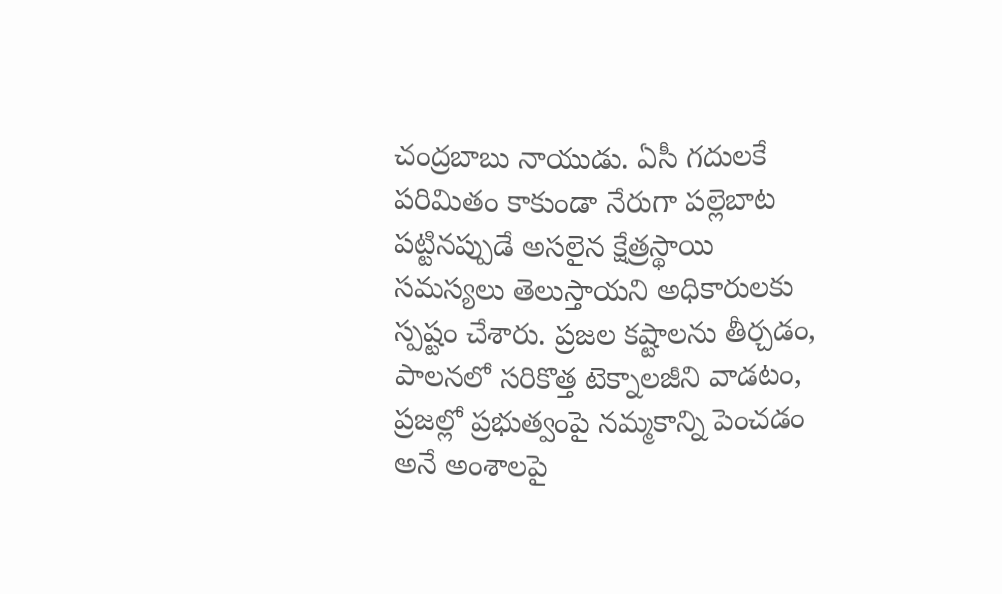చంద్రబాబు నాయుడు. ఏసీ గదులకే పరిమితం కాకుండా నేరుగా పల్లెబాట పట్టినప్పుడే అసలైన క్షేత్రస్థాయి సమస్యలు తెలుస్తాయని అధికారులకు స్పష్టం చేశారు. ప్రజల కష్టాలను తీర్చడం, పాలనలో సరికొత్త టెక్నాలజీని వాడటం, ప్రజల్లో ప్రభుత్వంపై నమ్మకాన్ని పెంచడం అనే అంశాలపై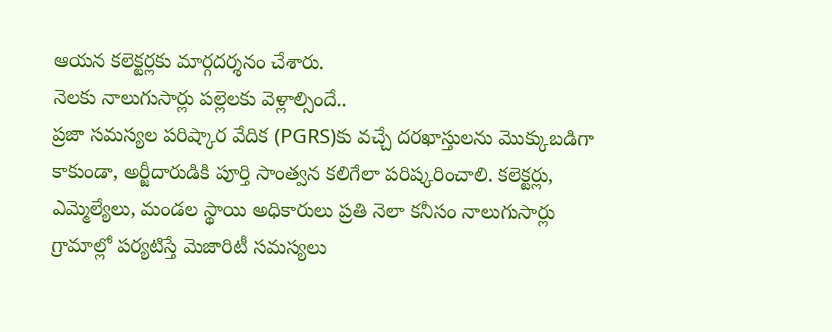ఆయన కలెక్టర్లకు మార్గదర్శనం చేశారు.
నెలకు నాలుగుసార్లు పల్లెలకు వెళ్లాల్సిందే..
ప్రజా సమస్యల పరిష్కార వేదిక (PGRS)కు వచ్చే దరఖాస్తులను మొక్కుబడిగా కాకుండా, అర్జీదారుడికి పూర్తి సాంత్వన కలిగేలా పరిష్కరించాలి. కలెక్టర్లు, ఎమ్మెల్యేలు, మండల స్థాయి అధికారులు ప్రతి నెలా కనీసం నాలుగుసార్లు గ్రామాల్లో పర్యటిస్తే మెజారిటీ సమస్యలు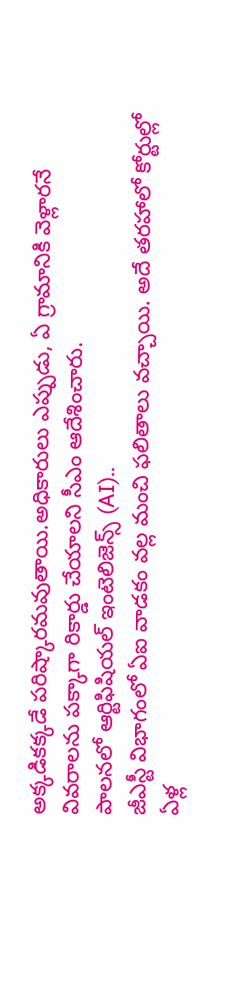అక్కడికక్కడే పరిష్కారమవుతాయి.అధికారులు ఎప్పుడు, ఏ గ్రామానికి వెళ్లారనే వివరాలను పక్కాగా రికార్డు చేయాలని సీఎం ఆదేశించారు.
పాలనలో ఆర్టిఫిషియల్ ఇంటెలిజెన్స్ (AI)..
జీఎస్టీ విభాగంలో ఏఐ వాడకం వల్ల మంచి ఫలితాలు వచ్చాయి. అదే తరహాలో కోర్టుల్లో ఏళ్ల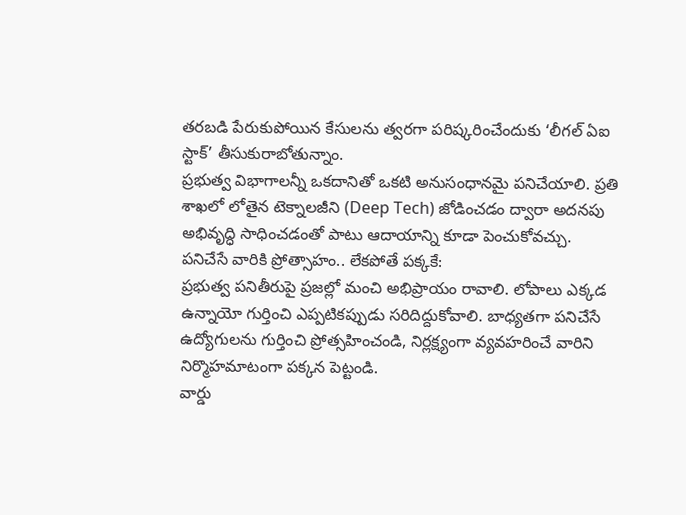తరబడి పేరుకుపోయిన కేసులను త్వరగా పరిష్కరించేందుకు ‘లీగల్ ఏఐ స్టాక్’ తీసుకురాబోతున్నాం.
ప్రభుత్వ విభాగాలన్నీ ఒకదానితో ఒకటి అనుసంధానమై పనిచేయాలి. ప్రతి శాఖలో లోతైన టెక్నాలజీని (Deep Tech) జోడించడం ద్వారా అదనపు అభివృద్ధి సాధించడంతో పాటు ఆదాయాన్ని కూడా పెంచుకోవచ్చు.
పనిచేసే వారికి ప్రోత్సాహం.. లేకపోతే పక్కకే:
ప్రభుత్వ పనితీరుపై ప్రజల్లో మంచి అభిప్రాయం రావాలి. లోపాలు ఎక్కడ ఉన్నాయో గుర్తించి ఎప్పటికప్పుడు సరిదిద్దుకోవాలి. బాధ్యతగా పనిచేసే ఉద్యోగులను గుర్తించి ప్రోత్సహించండి, నిర్లక్ష్యంగా వ్యవహరించే వారిని నిర్మొహమాటంగా పక్కన పెట్టండి.
వార్డు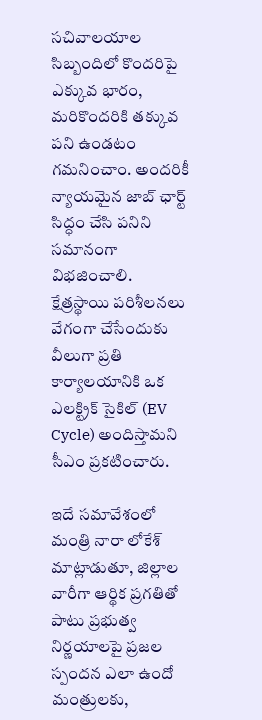సచివాలయాల సిబ్బందిలో కొందరిపై ఎక్కువ భారం, మరికొందరికి తక్కువ పని ఉండటం గమనించాం. అందరికీ న్యాయమైన జాబ్ ఛార్ట్ సిద్ధం చేసి పనిని సమానంగా విభజించాలి. క్షేత్రస్థాయి పరిశీలనలు వేగంగా చేసేందుకు వీలుగా ప్రతి కార్యాలయానికి ఒక ఎలక్ట్రిక్ సైకిల్ (EV Cycle) అందిస్తామని సీఎం ప్రకటించారు.

ఇదే సమావేశంలో మంత్రి నారా లోకేశ్ మాట్లాడుతూ, జిల్లాల వారీగా ఆర్థిక ప్రగతితో పాటు ప్రభుత్వ నిర్ణయాలపై ప్రజల స్పందన ఎలా ఉందో మంత్రులకు,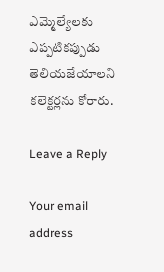ఎమ్మెల్యేలకు ఎప్పటికప్పుడు తెలియజేయాలని కలెక్టర్లను కోరారు.

Leave a Reply

Your email address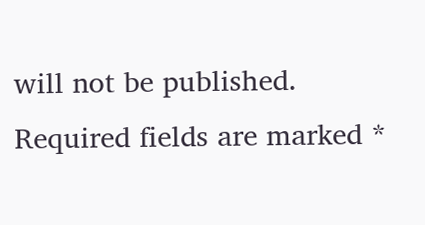will not be published. Required fields are marked *